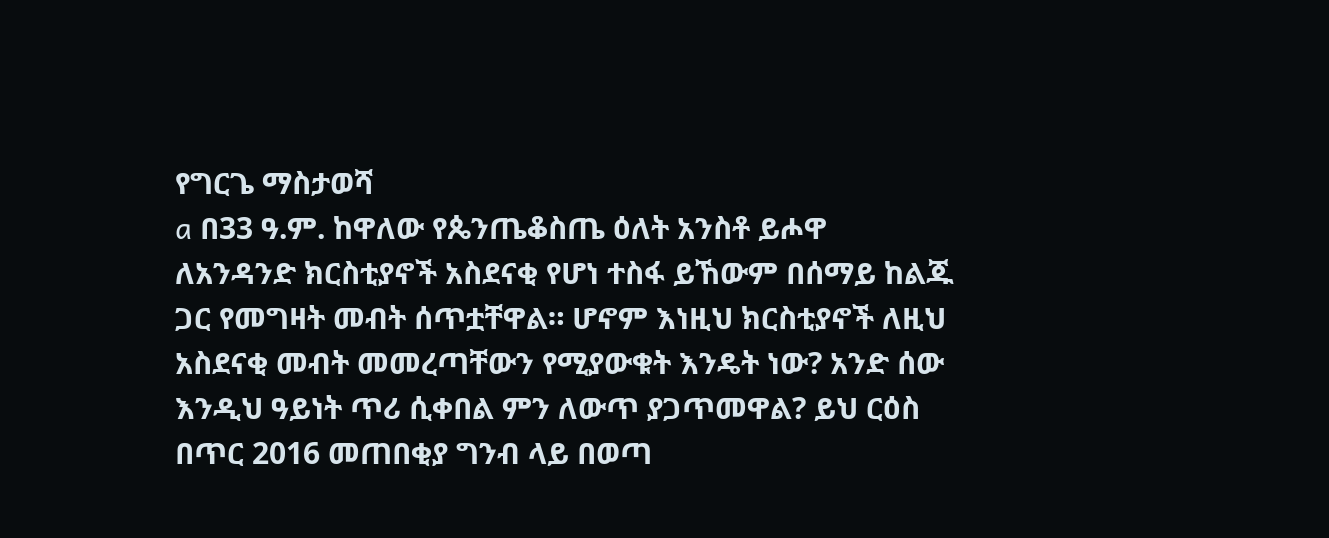የግርጌ ማስታወሻ
a በ33 ዓ.ም. ከዋለው የጴንጤቆስጤ ዕለት አንስቶ ይሖዋ ለአንዳንድ ክርስቲያኖች አስደናቂ የሆነ ተስፋ ይኸውም በሰማይ ከልጁ ጋር የመግዛት መብት ሰጥቷቸዋል። ሆኖም እነዚህ ክርስቲያኖች ለዚህ አስደናቂ መብት መመረጣቸውን የሚያውቁት እንዴት ነው? አንድ ሰው እንዲህ ዓይነት ጥሪ ሲቀበል ምን ለውጥ ያጋጥመዋል? ይህ ርዕስ በጥር 2016 መጠበቂያ ግንብ ላይ በወጣ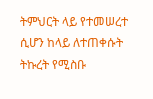ትምህርት ላይ የተመሠረተ ሲሆን ከላይ ለተጠቀሱት ትኩረት የሚስቡ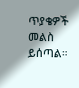ጥያቄዎች መልስ ይሰጣል።